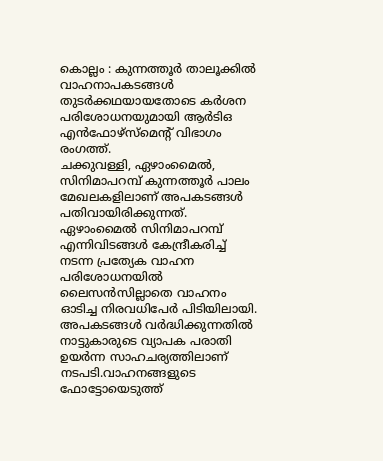കൊല്ലം : കുന്നത്തൂർ താലൂക്കിൽ വാഹനാപകടങ്ങൾ തുടർക്കഥയായതോടെ കർശന പരിശോധനയുമായി ആർടിഒ എൻഫോഴ്സ്മെന്റ് വിഭാഗം രംഗത്ത്.
ചക്കുവള്ളി, ഏഴാംമൈൽ, സിനിമാപറമ്പ് കുന്നത്തൂർ പാലം മേഖലകളിലാണ് അപകടങ്ങൾ പതിവായിരിക്കുന്നത്. ഏഴാംമൈൽ സിനിമാപറമ്പ് എന്നിവിടങ്ങൾ കേന്ദ്രീകരിച്ച് നടന്ന പ്രത്യേക വാഹന പരിശോധനയിൽ ലൈസൻസില്ലാതെ വാഹനം ഓടിച്ച നിരവധിപേർ പിടിയിലായി.
അപകടങ്ങൾ വർദ്ധിക്കുന്നതിൽ നാട്ടുകാരുടെ വ്യാപക പരാതി ഉയർന്ന സാഹചര്യത്തിലാണ് നടപടി.വാഹനങ്ങളുടെ ഫോട്ടോയെടുത്ത്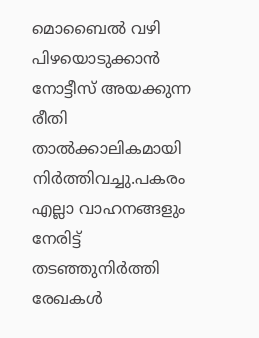മൊബൈൽ വഴി പിഴയൊടുക്കാൻ നോട്ടീസ് അയക്കുന്ന രീതി താൽക്കാലികമായി നിർത്തിവച്ചു.പകരം എല്ലാ വാഹനങ്ങളും നേരിട്ട് തടഞ്ഞുനിർത്തി രേഖകൾ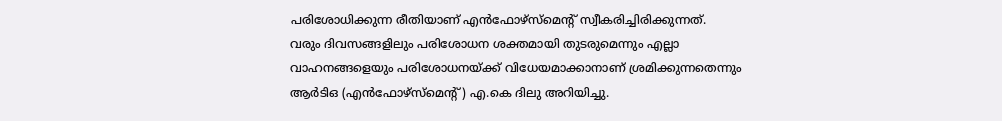പരിശോധിക്കുന്ന രീതിയാണ് എൻഫോഴ്സ്മെന്റ് സ്വീകരിച്ചിരിക്കുന്നത്.
വരും ദിവസങ്ങളിലും പരിശോധന ശക്തമായി തുടരുമെന്നും എല്ലാ വാഹനങ്ങളെയും പരിശോധനയ്ക്ക് വിധേയമാക്കാനാണ് ശ്രമിക്കുന്നതെന്നും ആർടിഒ (എൻഫോഴ്സ്മെന്റ്) എ.കെ ദിലു അറിയിച്ചു.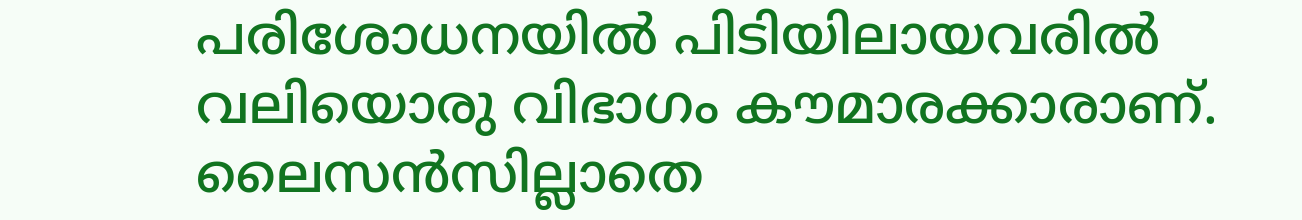പരിശോധനയിൽ പിടിയിലായവരിൽ വലിയൊരു വിഭാഗം കൗമാരക്കാരാണ്. ലൈസൻസില്ലാതെ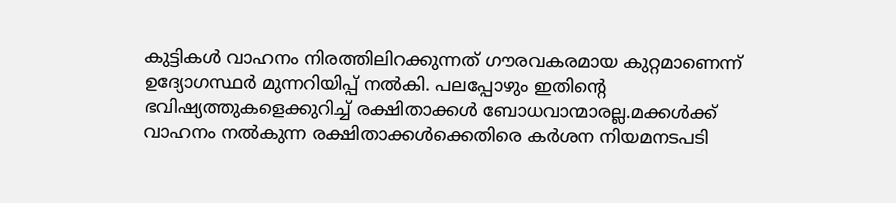കുട്ടികൾ വാഹനം നിരത്തിലിറക്കുന്നത് ഗൗരവകരമായ കുറ്റമാണെന്ന് ഉദ്യോഗസ്ഥർ മുന്നറിയിപ്പ് നൽകി. പലപ്പോഴും ഇതിന്റെ ഭവിഷ്യത്തുകളെക്കുറിച്ച് രക്ഷിതാക്കൾ ബോധവാന്മാരല്ല.മക്കൾക്ക് വാഹനം നൽകുന്ന രക്ഷിതാക്കൾക്കെതിരെ കർശന നിയമനടപടി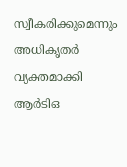സ്വീകരിക്കുമെന്നും അധികൃതർ വ്യക്തമാക്കി
ആർടിഒ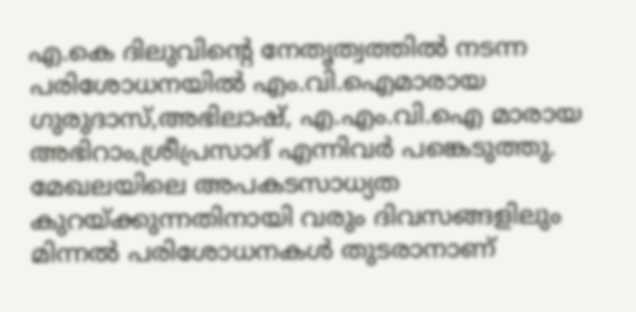എ.കെ ദിലുവിന്റെ നേതൃത്വത്തിൽ നടന്ന പരിശോധനയിൽ എം.വി.ഐമാരായ ഗുരുദാസ്,അഭിലാഷ്, എ.എം.വി.ഐ മാരായ അഭിറാം,ശ്രീപ്രസാദ് എന്നിവർ പങ്കെടുത്തു. മേഖലയിലെ അപകടസാധ്യത കുറയ്ക്കുന്നതിനായി വരും ദിവസങ്ങളിലും മിന്നൽ പരിശോധനകൾ തുടരാനാണ്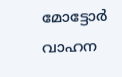മോട്ടോർ വാഹന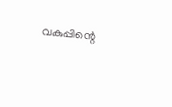വകുപ്പിന്റെ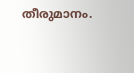തീരുമാനം.